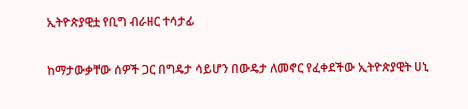ኢትዮጵያዊቷ የቢግ ብራዘር ተሳታፊ

ከማታውቃቸው ሰዎች ጋር በግዴታ ሳይሆን በውዴታ ለመኖር የፈቀደችው ኢትዮጵያዊት ሀኒ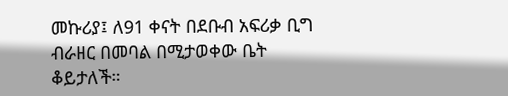መኩሪያ፤ ለ91 ቀናት በደቡብ አፍሪቃ ቢግ ብራዘር በመባል በሚታወቀው ቤት ቆይታለች።